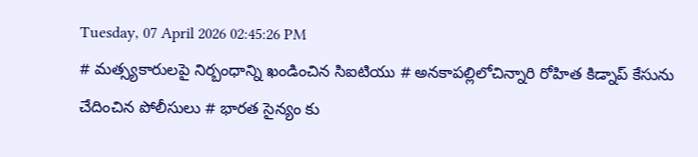Tuesday, 07 April 2026 02:45:26 PM
# మత్స్యకారులపై నిర్బంధాన్ని ఖండించిన సిఐటియు # అనకాపల్లిలోచిన్నారి రోహిత కిడ్నాప్ కేసును చేదించిన పోలీసులు # భారత సైన్యం కు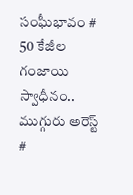సంఘీభావం # 50 కేజీల గంజాయి స్వాధీనం.. ముగ్గురు అరెస్ట్ #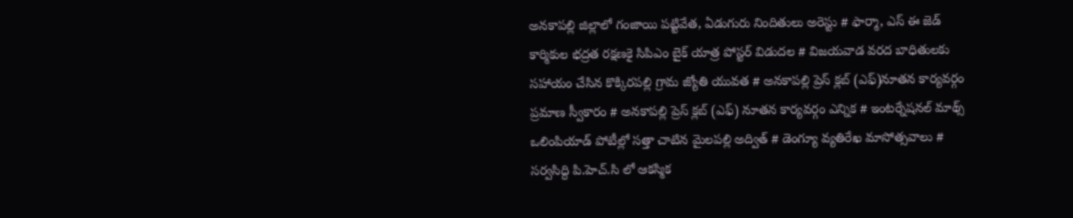అనకాపల్లి జిల్లాలో గంజాయి పట్టివేత, ఏడుగురు నిందితులు అరెస్టు # ఫార్మా, ఎస్ ఈ జెడ్ కార్మికుల భద్రత రక్షణకై సిపిఎం బైక్ యాత్ర పోస్టర్ విడుదల # విజయవాడ వరద బాధితులకు సహాయం చేసిన కొక్కిరపల్లి గ్రామ జ్యోతి యువత # అనకాపల్లి ప్రెస్ క్లబ్ (ఎఫ్)నూతన కార్యవర్గం ప్రమాణ స్వీకారం # అనకాపల్లి ప్రెస్ క్లబ్ (ఎఫ్) నూతన కార్యవర్గం ఎన్నిక # ఇంటర్నేషనల్ మాథ్స్ ఒలింపియాడ్ పోటీల్లో సత్తా చాటిన మైలపల్లి అద్విత్ # డెంగ్యూ వ్యతిరేఖ మాసోత్సవాలు # సర్వసిద్ది పి.హెచ్.సి లో ఆకస్మిక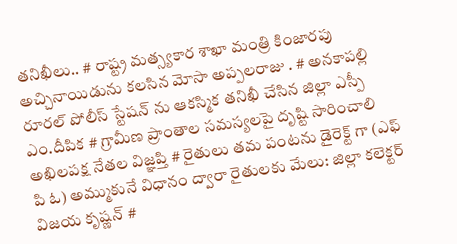తనిఖీలు.. # రాష్ట్ర మత్స్యకార శాఖా మంత్రి కింజారపు అచ్చినాయిడును కలసిన మోసా అప్పలరాజు . # అనకాపల్లి రూరల్ పోలీస్ స్టేషన్ ను ఆకస్మిక తనిఖీ చేసిన జిల్లా ఎస్పీ ఎం.దీపిక # గ్రామీణ ప్రాంతాల సమస్యలపై దృష్టి సారించాలి అఖిలపక్ష నేతల విజ్ఞప్తి # రైతులు తమ పంటను డైరెక్ట్ గా (ఎఫ్ పి ఓ) అమ్ముకునే విధానం ద్వారా రైతులకు మేలు: జిల్లా కలెక్టర్ విజయ కృష్ణన్ #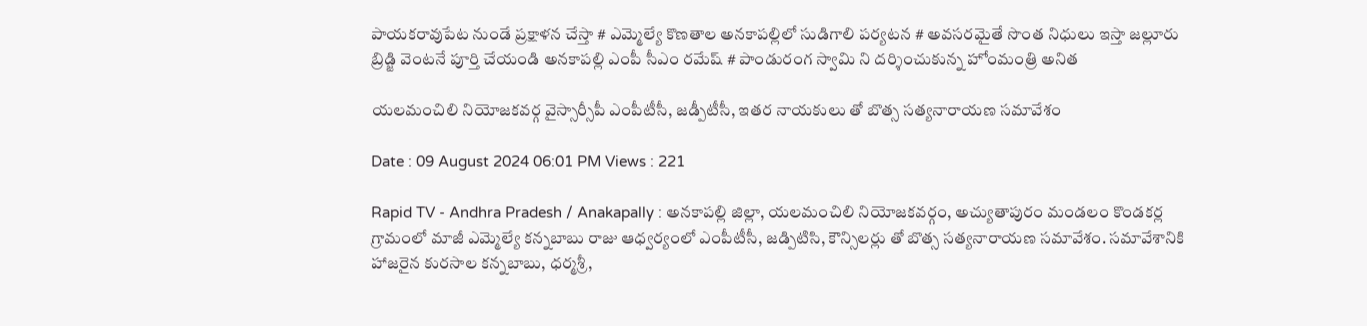పాయకరావుపేట నుండే ప్రక్షాళన చేస్తా # ఎమ్మెల్యే కొణతాల అనకాపల్లిలో సుడిగాలి పర్యటన # అవసరమైతే సొంత నిధులు ఇస్తా జల్లూరు బ్రిడ్జి వెంటనే పూర్తి చేయండి అనకాపల్లి ఎంపీ సీఎం రమేష్ # పాండురంగ స్వామి ని దర్శించుకున్న హోంమంత్రి అనిత

యలమంచిలి నియోజకవర్గ వైస్సార్సీపీ ఎంపీటీసీ, జడ్పీటీసీ, ఇతర నాయకులు తో బొత్స సత్యనారాయణ సమావేశం

Date : 09 August 2024 06:01 PM Views : 221

Rapid TV - Andhra Pradesh / Anakapally : అనకాపల్లి జిల్లా, యలమంచిలి నియోజకవర్గం, అచ్యుతాపురం మండలం కొండకర్ల గ్రామంలో మాజీ ఎమ్మెల్యే కన్నబాబు రాజు ఆధ్వర్యంలో ఎంపీటీసీ, జడ్పిటిసి, కౌన్సిలర్లు తో బొత్స సత్యనారాయణ సమావేశం. సమావేశానికి హాజరైన కురసాల కన్నబాబు, ధర్మశ్రీ,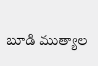బూడి ముత్యాల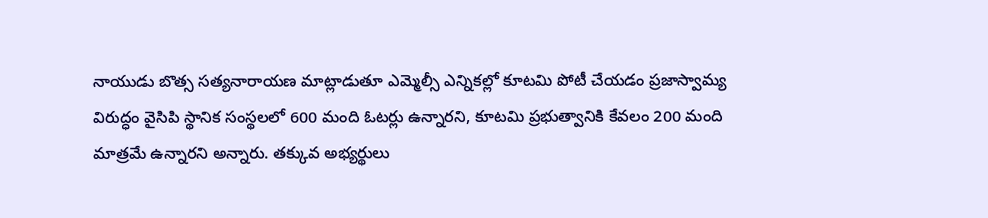నాయుడు బొత్స సత్యనారాయణ మాట్లాడుతూ ఎమ్మెల్సీ ఎన్నికల్లో కూటమి పోటీ చేయడం ప్రజాస్వామ్య విరుద్ధం వైసిపి స్థానిక సంస్థలలో 600 మంది ఓటర్లు ఉన్నారని, కూటమి ప్రభుత్వానికి కేవలం 200 మంది మాత్రమే ఉన్నారని అన్నారు. తక్కువ అభ్యర్థులు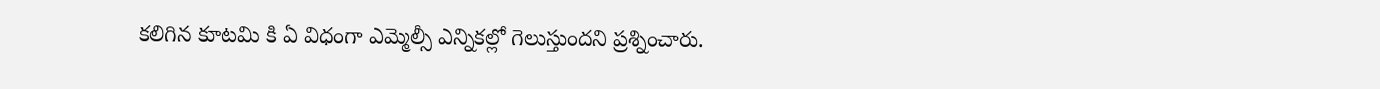కలిగిన కూటమి కి ఏ విధంగా ఎమ్మెల్సీ ఎన్నికల్లో గెలుస్తుందని ప్రశ్నించారు.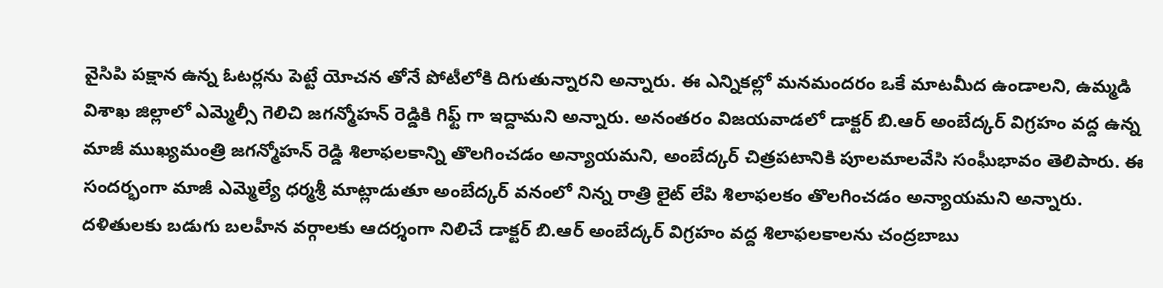వైసిపి పక్షాన ఉన్న ఓటర్లను పెట్టే యోచన తోనే పోటీలోకి దిగుతున్నారని అన్నారు. ఈ ఎన్నికల్లో మనమందరం ఒకే మాటమీద ఉండాలని, ఉమ్మడి విశాఖ జిల్లాలో ఎమ్మెల్సీ గెలిచి జగన్మోహన్ రెడ్డికి గిఫ్ట్ గా ఇద్దామని అన్నారు. అనంతరం విజయవాడలో డాక్టర్ బి.ఆర్ అంబేద్కర్ విగ్రహం వద్ద ఉన్న మాజీ ముఖ్యమంత్రి జగన్మోహన్ రెడ్డి శిలాఫలకాన్ని తొలగించడం అన్యాయమని, అంబేద్కర్ చిత్రపటానికి పూలమాలవేసి సంఘీభావం తెలిపారు. ఈ సందర్భంగా మాజీ ఎమ్మెల్యే ధర్మశ్రీ మాట్లాడుతూ అంబేద్కర్ వనంలో నిన్న రాత్రి లైట్ లేపి శిలాఫలకం తొలగించడం అన్యాయమని అన్నారు. దళితులకు బడుగు బలహీన వర్గాలకు ఆదర్శంగా నిలిచే డాక్టర్ బి.ఆర్ అంబేద్కర్ విగ్రహం వద్ద శిలాఫలకాలను చంద్రబాబు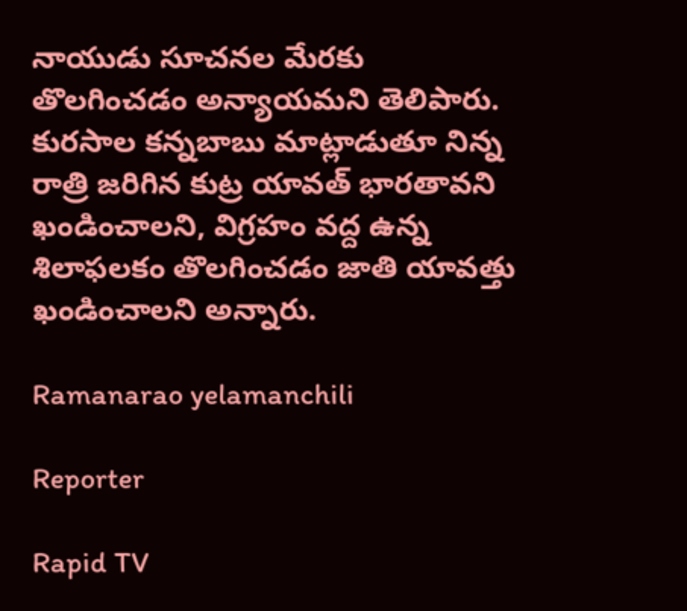నాయుడు సూచనల మేరకు తొలగించడం అన్యాయమని తెలిపారు. కురసాల కన్నబాబు మాట్లాడుతూ నిన్న రాత్రి జరిగిన కుట్ర యావత్ భారతావని ఖండించాలని, విగ్రహం వద్ద ఉన్న శిలాఫలకం తొలగించడం జాతి యావత్తు ఖండించాలని అన్నారు.

Ramanarao yelamanchili

Reporter

Rapid TV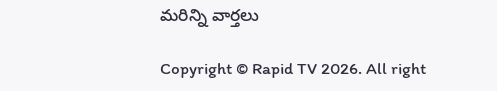మరిన్ని వార్తలు

Copyright © Rapid TV 2026. All right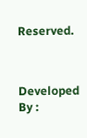Reserved.



Developed By :